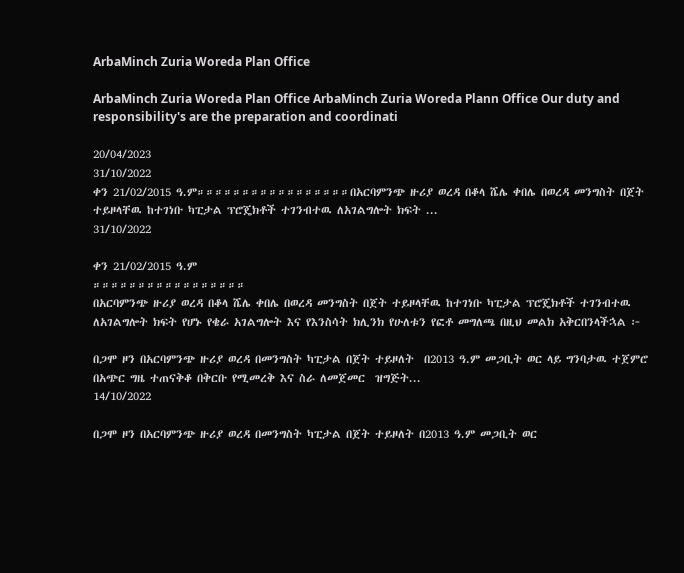ArbaMinch Zuria Woreda Plan Office

ArbaMinch Zuria Woreda Plan Office ArbaMinch Zuria Woreda Plann Office Our duty and responsibility's are the preparation and coordinati

20/04/2023
31/10/2022
ቀን 21/02/2015 ዓ.ም።።።።።።።።።።።።።።።።።በአርባምንጭ ዙሪያ ወረዳ በቆላ ሼሌ ቀበሌ በወረዳ መንግስት በጀት ተይዞላቸዉ ከተገነቡ ካፒታል ፕሮጄክቶች ተገንብተዉ ለአገልግሎት ክፍት ...
31/10/2022

ቀን 21/02/2015 ዓ.ም
።።።።።።።።።።።።።።።።።
በአርባምንጭ ዙሪያ ወረዳ በቆላ ሼሌ ቀበሌ በወረዳ መንግስት በጀት ተይዞላቸዉ ከተገነቡ ካፒታል ፕሮጄክቶች ተገንብተዉ ለአገልግሎት ክፍት የሆኑ የቄራ አገልግሎት እና የእንስሳት ክሊንክ የሁለቱን የፎቶ መግለጫ በዚህ መልክ አቅርበንላችኋል ፦

በጋሞ ዞን በአርባምንጭ ዙሪያ ወረዳ በመንግስት ካፒታል በጀት ተይዞለት  በ2013 ዓ.ም መጋቢት ወር ላይ ግንባታዉ ተጀምሮ በአጭር ግዜ ተጠናቅቆ በቅርቡ የሚመረቅ እና ስራ ለመጀመር  ዝግጅት...
14/10/2022

በጋሞ ዞን በአርባምንጭ ዙሪያ ወረዳ በመንግስት ካፒታል በጀት ተይዞለት በ2013 ዓ.ም መጋቢት ወር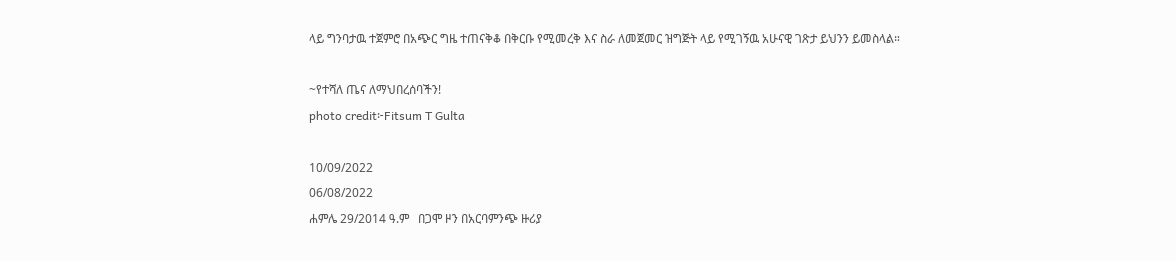ላይ ግንባታዉ ተጀምሮ በአጭር ግዜ ተጠናቅቆ በቅርቡ የሚመረቅ እና ስራ ለመጀመር ዝግጅት ላይ የሚገኝዉ አሁናዊ ገጽታ ይህንን ይመስላል።

~የተሻለ ጤና ለማህበረሰባችን!
photo credit፦Fitsum T Gulta

10/09/2022
06/08/2022
ሐምሌ 29/2014 ዓ.ም   በጋሞ ዞን በአርባምንጭ ዙሪያ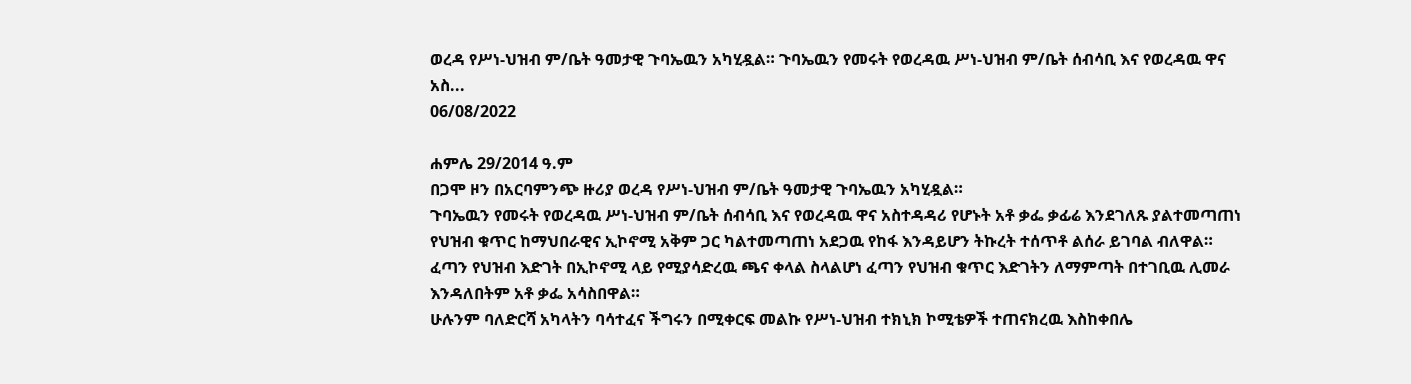ወረዳ የሥነ-ህዝብ ም/ቤት ዓመታዊ ጉባኤዉን አካሂዷል። ጉባኤዉን የመሩት የወረዳዉ ሥነ-ህዝብ ም/ቤት ሰብሳቢ እና የወረዳዉ ዋና አስ...
06/08/2022

ሐምሌ 29/2014 ዓ.ም
በጋሞ ዞን በአርባምንጭ ዙሪያ ወረዳ የሥነ-ህዝብ ም/ቤት ዓመታዊ ጉባኤዉን አካሂዷል።
ጉባኤዉን የመሩት የወረዳዉ ሥነ-ህዝብ ም/ቤት ሰብሳቢ እና የወረዳዉ ዋና አስተዳዳሪ የሆኑት አቶ ቃፌ ቃፊሬ እንደገለጹ ያልተመጣጠነ የህዝብ ቁጥር ከማህበራዊና ኢኮኖሚ አቅም ጋር ካልተመጣጠነ አደጋዉ የከፋ እንዳይሆን ትኩረት ተሰጥቶ ልሰራ ይገባል ብለዋል።
ፈጣን የህዝብ እድገት በኢኮኖሚ ላይ የሚያሳድረዉ ጫና ቀላል ስላልሆነ ፈጣን የህዝብ ቁጥር እድገትን ለማምጣት በተገቢዉ ሊመራ እንዳለበትም አቶ ቃፌ አሳስበዋል።
ሁሉንም ባለድርሻ አካላትን ባሳተፈና ችግሩን በሚቀርፍ መልኩ የሥነ-ህዝብ ተክኒክ ኮሚቴዎች ተጠናክረዉ እስከቀበሌ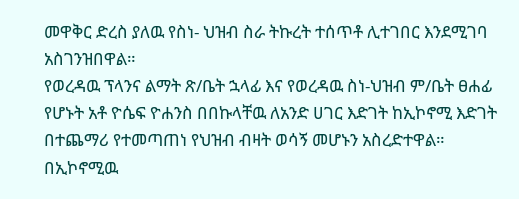መዋቅር ድረስ ያለዉ የስነ- ህዝብ ስራ ትኩረት ተሰጥቶ ሊተገበር እንደሚገባ አስገንዝበዋል።
የወረዳዉ ፕላንና ልማት ጽ/ቤት ኋላፊ እና የወረዳዉ ስነ-ህዝብ ም/ቤት ፀሐፊ የሆኑት አቶ ዮሴፍ ዮሐንስ በበኩላቸዉ ለአንድ ሀገር እድገት ከኢኮኖሚ እድገት በተጨማሪ የተመጣጠነ የህዝብ ብዛት ወሳኝ መሆኑን አስረድተዋል።
በኢኮኖሚዉ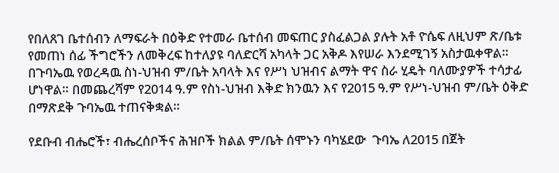የበለጸገ ቤተሰብን ለማፍራት በዕቅድ የተመራ ቤተሰብ መፍጠር ያስፈልጋል ያሉት አቶ ዮሴፍ ለዚህም ጽ/ቤቱ የመጠነ ሰፊ ችግሮችን ለመቅረፍ ከተለያዩ ባለድርሻ አካላት ጋር አቅዶ እየሠራ እንደሚገኝ አስታዉቀዋል።
በጉባኤዉ የወረዳዉ ስነ-ህዝብ ም/ቤት አባላት እና የሥነ ህዝብና ልማት ዋና ስራ ሂዴት ባለሙያዎች ተሳታፊ ሆነዋል። በመጨረሻም የ2014 ዓ.ም የስነ-ህዝብ እቅድ ክንዉን እና የ2015 ዓ.ም የሥነ-ህዝብ ም/ቤት ዕቅድ በማጽደቅ ጉባኤዉ ተጠናቅቋል።

የደቡብ ብሔሮች፣ ብሔረሰቦችና ሕዝቦች ክልል ም/ቤት ሰሞኑን ባካሄደው  ጉባኤ ለ2015 በጀት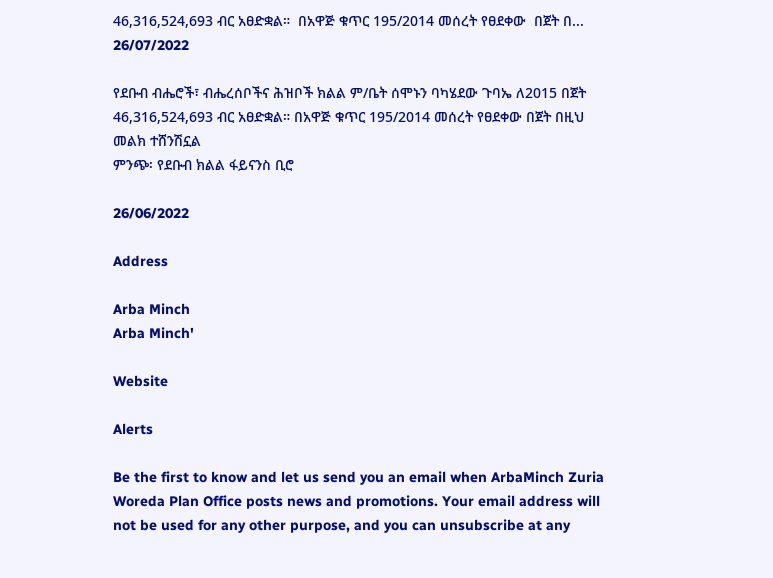46,316,524,693 ብር አፀድቋል።  በአዋጅ ቁጥር 195/2014 መሰረት የፀደቀው  በጀት በ...
26/07/2022

የደቡብ ብሔሮች፣ ብሔረሰቦችና ሕዝቦች ክልል ም/ቤት ሰሞኑን ባካሄደው ጉባኤ ለ2015 በጀት 46,316,524,693 ብር አፀድቋል። በአዋጅ ቁጥር 195/2014 መሰረት የፀደቀው በጀት በዚህ መልክ ተሸንሽኗል
ምንጭ፡ የደቡብ ክልል ፋይናንስ ቢሮ

26/06/2022

Address

Arba Minch
Arba Minch'

Website

Alerts

Be the first to know and let us send you an email when ArbaMinch Zuria Woreda Plan Office posts news and promotions. Your email address will not be used for any other purpose, and you can unsubscribe at any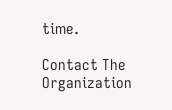time.

Contact The Organization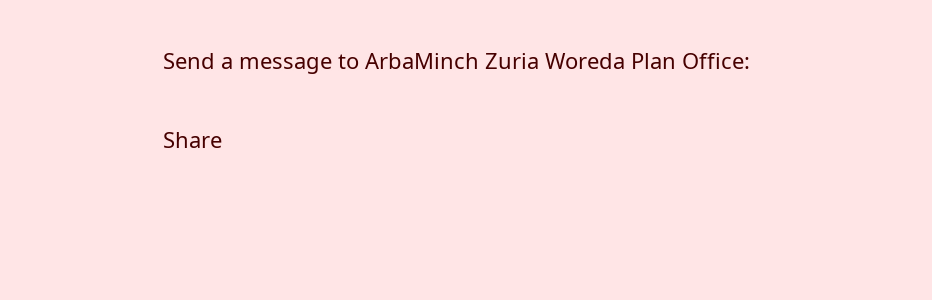Send a message to ArbaMinch Zuria Woreda Plan Office:

Share